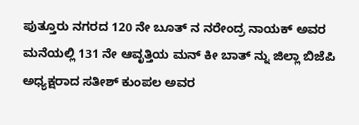ಪುತ್ತೂರು ನಗರದ 120 ನೇ ಬೂತ್ ನ ನರೇಂದ್ರ ನಾಯಕ್ ಅವರ ಮನೆಯಲ್ಲಿ 131 ನೇ ಆವೃತ್ತಿಯ ಮನ್ ಕೀ ಬಾತ್ ನ್ನು ಜಿಲ್ಲಾ ಬಿಜೆಪಿ ಅಧ್ಯಕ್ಷರಾದ ಸತೀಶ್ ಕುಂಪಲ ಅವರ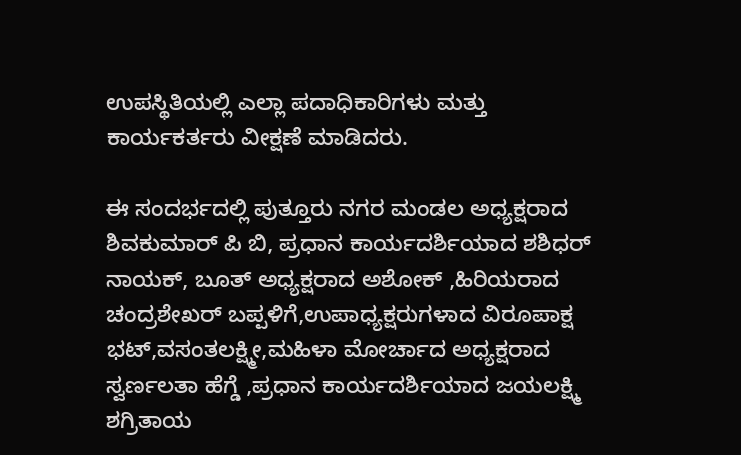ಉಪಸ್ಥಿತಿಯಲ್ಲಿ ಎಲ್ಲಾ ಪದಾಧಿಕಾರಿಗಳು ಮತ್ತು ಕಾರ್ಯಕರ್ತರು ವೀಕ್ಷಣೆ ಮಾಡಿದರು.

ಈ ಸಂದರ್ಭದಲ್ಲಿ ಪುತ್ತೂರು ನಗರ ಮಂಡಲ ಅಧ್ಯಕ್ಷರಾದ ಶಿವಕುಮಾರ್ ಪಿ ಬಿ, ಪ್ರಧಾನ ಕಾರ್ಯದರ್ಶಿಯಾದ ಶಶಿಧರ್ ನಾಯಕ್, ಬೂತ್ ಅಧ್ಯಕ್ಷರಾದ ಅಶೋಕ್ ,ಹಿರಿಯರಾದ ಚಂದ್ರಶೇಖರ್ ಬಪ್ಪಳಿಗೆ,ಉಪಾಧ್ಯಕ್ಷರುಗಳಾದ ವಿರೂಪಾಕ್ಷ ಭಟ್,ವಸಂತಲಕ್ಷ್ಮೀ,ಮಹಿಳಾ ಮೋರ್ಚಾದ ಅಧ್ಯಕ್ಷರಾದ ಸ್ವರ್ಣಲತಾ ಹೆಗ್ಡೆ ,ಪ್ರಧಾನ ಕಾರ್ಯದರ್ಶಿಯಾದ ಜಯಲಕ್ಷ್ಮಿ ಶಗ್ರಿತಾಯ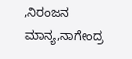,ನಿರಂಜನ ಮಾನ್ಯ,ನಾಗೇಂದ್ರ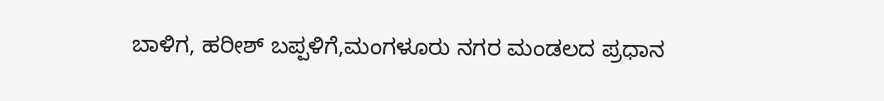ಬಾಳಿಗ, ಹರೀಶ್ ಬಪ್ಪಳಿಗೆ,ಮಂಗಳೂರು ನಗರ ಮಂಡಲದ ಪ್ರಧಾನ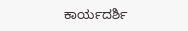ಕಾರ್ಯದರ್ಶಿ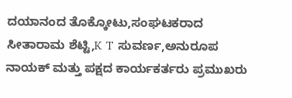ದಯಾನಂದ ತೊಕ್ಕೋಟು,ಸಂಘಟಕರಾದ ಸೀತಾರಾಮ ಶೆಟ್ಟಿ,K T ಸುವರ್ಣ,ಅನುರೂಪ ನಾಯಕ್ ಮತ್ತು ಪಕ್ಷದ ಕಾರ್ಯಕರ್ತರು ಪ್ರಮುಖರು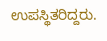ಉಪಸ್ಥಿತರಿದ್ದರು.